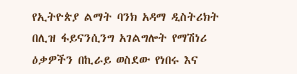የኢትዮጵያ ልማት ባንክ አዳማ ዲስትሪክት በሊዝ ፋይናንሲንግ አገልግሎት የማሽነሪ ዕቃዎችን በኪራይ ወስደው የነበሩ እና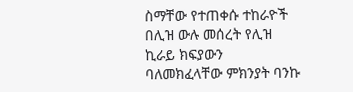ስማቸው የተጠቀሱ ተከራዮች በሊዝ ውሉ መሰረት የሊዝ ኪራይ ክፍያውን ባለመክፈላቸው ምክንያት ባንኩ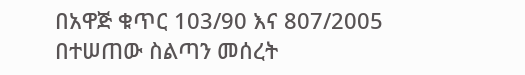በአዋጅ ቁጥር 103/90 እና 807/2005 በተሠጠው ስልጣን መሰረት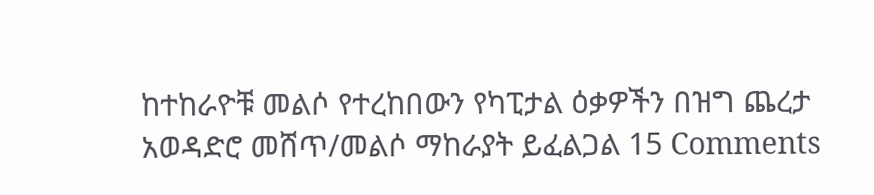ከተከራዮቹ መልሶ የተረከበውን የካፒታል ዕቃዎችን በዝግ ጨረታ አወዳድሮ መሸጥ/መልሶ ማከራያት ይፈልጋል 15 Comments